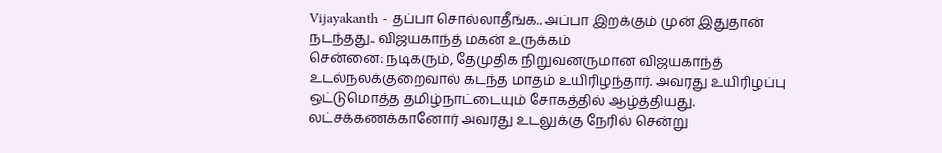Vijayakanth - தப்பா சொல்லாதீங்க.. அப்பா இறக்கும் முன் இதுதான் நடந்தது.. விஜயகாந்த் மகன் உருக்கம்
சென்னை: நடிகரும், தேமுதிக நிறுவனருமான விஜயகாந்த் உடல்நலக்குறைவால் கடந்த மாதம் உயிரிழந்தார். அவரது உயிரிழப்பு ஒட்டுமொத்த தமிழ்நாட்டையும் சோகத்தில் ஆழ்த்தியது. லட்சக்கணக்கானோர் அவரது உடலுக்கு நேரில் சென்று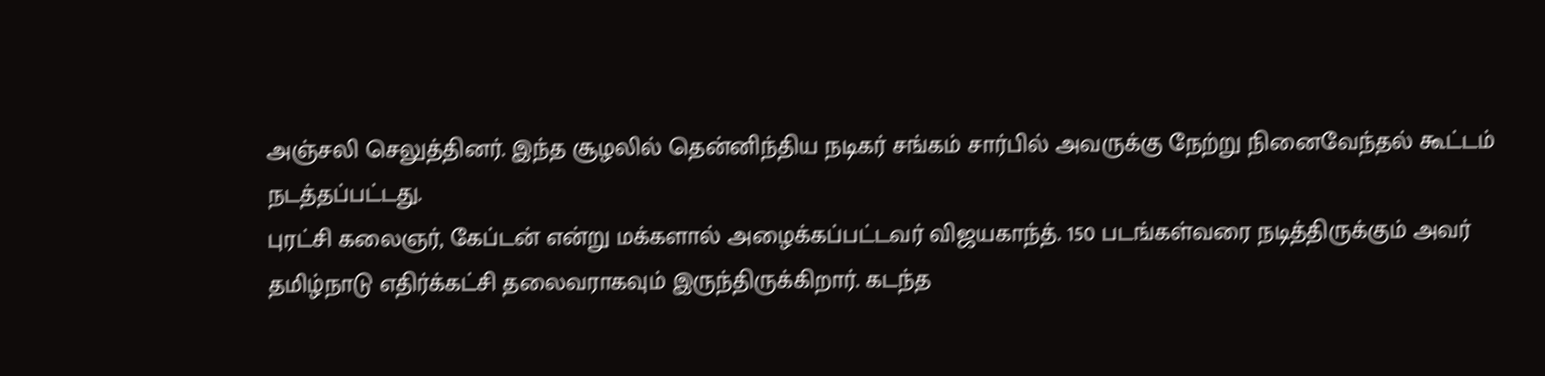அஞ்சலி செலுத்தினர். இந்த சூழலில் தென்னிந்திய நடிகர் சங்கம் சார்பில் அவருக்கு நேற்று நினைவேந்தல் கூட்டம் நடத்தப்பட்டது.
புரட்சி கலைஞர், கேப்டன் என்று மக்களால் அழைக்கப்பட்டவர் விஜயகாந்த். 150 படங்கள்வரை நடித்திருக்கும் அவர் தமிழ்நாடு எதிர்க்கட்சி தலைவராகவும் இருந்திருக்கிறார். கடந்த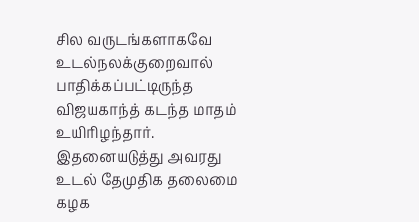சில வருடங்களாகவே உடல்நலக்குறைவால் பாதிக்கப்பட்டிருந்த விஜயகாந்த் கடந்த மாதம் உயிரிழந்தார். இதனையடுத்து அவரது உடல் தேமுதிக தலைமை கழக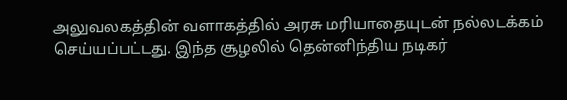அலுவலகத்தின் வளாகத்தில் அரசு மரியாதையுடன் நல்லடக்கம் செய்யப்பட்டது. இந்த சூழலில் தென்னிந்திய நடிகர்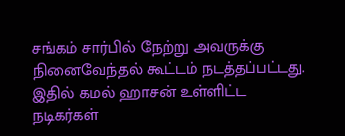சங்கம் சார்பில் நேற்று அவருக்கு நினைவேந்தல் கூட்டம் நடத்தப்பட்டது. இதில் கமல் ஹாசன் உள்ளிட்ட நடிகர்கள்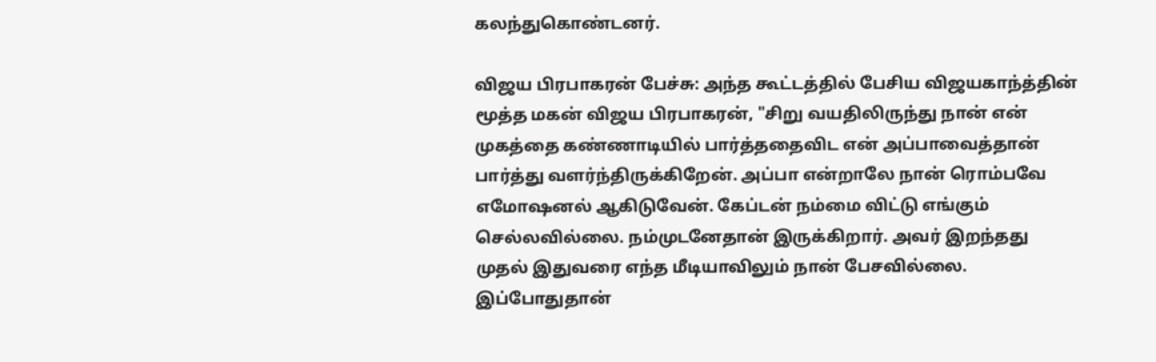கலந்துகொண்டனர்.

விஜய பிரபாகரன் பேச்சு: அந்த கூட்டத்தில் பேசிய விஜயகாந்த்தின் மூத்த மகன் விஜய பிரபாகரன், "சிறு வயதிலிருந்து நான் என் முகத்தை கண்ணாடியில் பார்த்ததைவிட என் அப்பாவைத்தான் பார்த்து வளர்ந்திருக்கிறேன். அப்பா என்றாலே நான் ரொம்பவே எமோஷனல் ஆகிடுவேன். கேப்டன் நம்மை விட்டு எங்கும் செல்லவில்லை. நம்முடனேதான் இருக்கிறார். அவர் இறந்தது முதல் இதுவரை எந்த மீடியாவிலும் நான் பேசவில்லை. இப்போதுதான்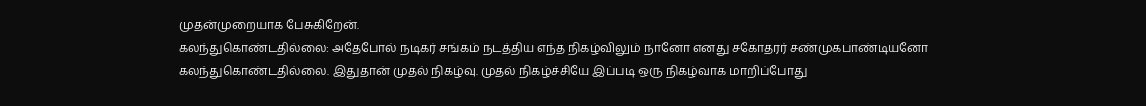முதன்முறையாக பேசுகிறேன்.
கலந்துகொண்டதில்லை: அதேபோல் நடிகர் சங்கம் நடத்திய எந்த நிகழ்விலும் நானோ எனது சகோதரர் சண்முகபாண்டியனோ கலந்துகொண்டதில்லை. இதுதான் முதல் நிகழ்வு. முதல் நிகழ்ச்சியே இப்படி ஒரு நிகழ்வாக மாறிப்போது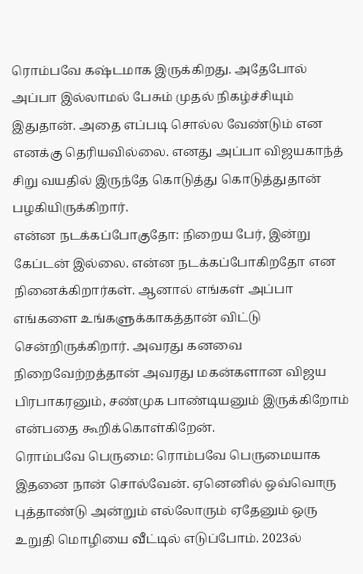ரொம்பவே கஷ்டமாக இருக்கிறது. அதேபோல் அப்பா இல்லாமல் பேசும் முதல் நிகழ்ச்சியும் இதுதான். அதை எப்படி சொல்ல வேண்டும் என எனக்கு தெரியவில்லை. எனது அப்பா விஜயகாந்த் சிறு வயதில் இருந்தே கொடுத்து கொடுத்துதான் பழகியிருக்கிறார்.
என்ன நடக்கப்போகுதோ: நிறைய பேர், இன்று கேப்டன் இல்லை. என்ன நடக்கப்போகிறதோ என நினைக்கிறார்கள். ஆனால் எங்கள் அப்பா எங்களை உங்களுக்காகத்தான் விட்டு சென்றிருக்கிறார். அவரது கனவை நிறைவேற்றத்தான் அவரது மகன்களான விஜய பிரபாகரனும், சண்முக பாண்டியனும் இருக்கிறோம் என்பதை கூறிக்கொள்கிறேன்.
ரொம்பவே பெருமை: ரொம்பவே பெருமையாக இதனை நான் சொல்வேன். ஏனெனில் ஒவ்வொரு புத்தாண்டு அன்றும் எல்லோரும் ஏதேனும் ஒரு உறுதி மொழியை வீட்டில் எடுப்போம். 2023ல்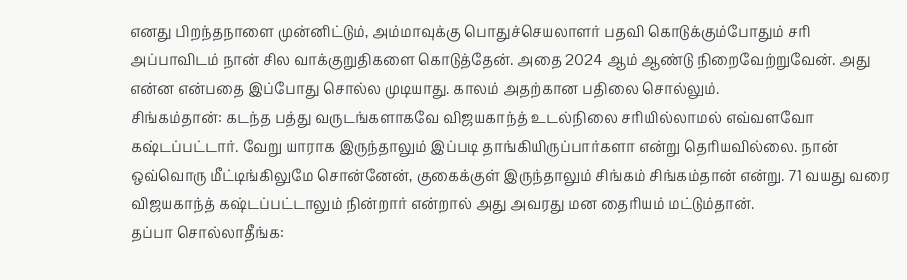எனது பிறந்தநாளை முன்னிட்டும், அம்மாவுக்கு பொதுச்செயலாளர் பதவி கொடுக்கும்போதும் சரி அப்பாவிடம் நான் சில வாக்குறுதிகளை கொடுத்தேன். அதை 2024 ஆம் ஆண்டு நிறைவேற்றுவேன். அது என்ன என்பதை இப்போது சொல்ல முடியாது. காலம் அதற்கான பதிலை சொல்லும்.
சிங்கம்தான்: கடந்த பத்து வருடங்களாகவே விஜயகாந்த் உடல்நிலை சரியில்லாமல் எவ்வளவோ கஷ்டப்பட்டார். வேறு யாராக இருந்தாலும் இப்படி தாங்கியிருப்பார்களா என்று தெரியவில்லை. நான் ஒவ்வொரு மீட்டிங்கிலுமே சொன்னேன், குகைக்குள் இருந்தாலும் சிங்கம் சிங்கம்தான் என்று. 71 வயது வரை விஜயகாந்த் கஷ்டப்பட்டாலும் நின்றார் என்றால் அது அவரது மன தைரியம் மட்டும்தான்.
தப்பா சொல்லாதீங்க: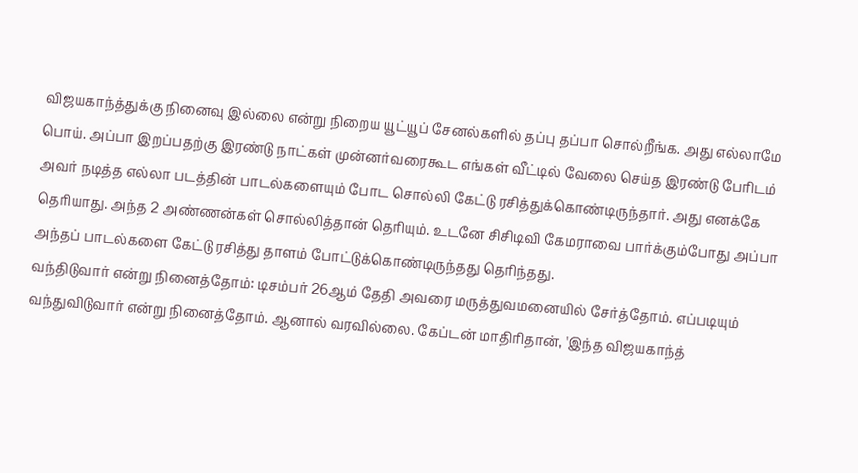விஜயகாந்த்துக்கு நினைவு இல்லை என்று நிறைய யூட்யூப் சேனல்களில் தப்பு தப்பா சொல்றீங்க. அது எல்லாமே பொய். அப்பா இறப்பதற்கு இரண்டு நாட்கள் முன்னர்வரைகூட எங்கள் வீட்டில் வேலை செய்த இரண்டு பேரிடம் அவர் நடித்த எல்லா படத்தின் பாடல்களையும் போட சொல்லி கேட்டு ரசித்துக்கொண்டிருந்தார். அது எனக்கே தெரியாது. அந்த 2 அண்ணன்கள் சொல்லித்தான் தெரியும். உடனே சிசிடிவி கேமராவை பார்க்கும்போது அப்பா அந்தப் பாடல்களை கேட்டு ரசித்து தாளம் போட்டுக்கொண்டிருந்தது தெரிந்தது.
வந்திடுவார் என்று நினைத்தோம்: டிசம்பர் 26ஆம் தேதி அவரை மருத்துவமனையில் சேர்த்தோம். எப்படியும் வந்துவிடுவார் என்று நினைத்தோம். ஆனால் வரவில்லை. கேப்டன் மாதிரிதான், 'இந்த விஜயகாந்த்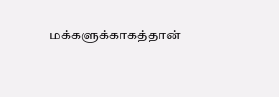மக்களுக்காகத்தான்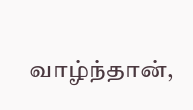வாழ்ந்தான்,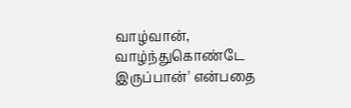வாழ்வான், வாழ்ந்துகொண்டே இருப்பான்' என்பதை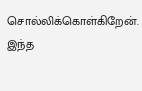சொல்லிக்கொள்கிறேன். இந்த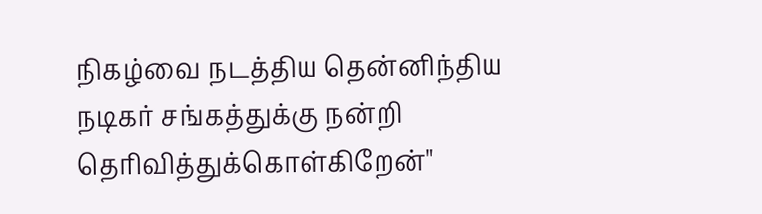நிகழ்வை நடத்திய தென்னிந்திய நடிகர் சங்கத்துக்கு நன்றி தெரிவித்துக்கொள்கிறேன்"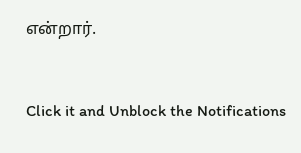என்றார்.


Click it and Unblock the Notifications